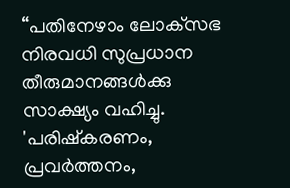“പതിനേഴാം ലോക്‌സഭ നിരവധി സുപ്രധാന തീരുമാനങ്ങൾക്കു സാക്ഷ്യം വഹിച്ചു. 'പരിഷ്കരണം, പ്രവർത്തനം,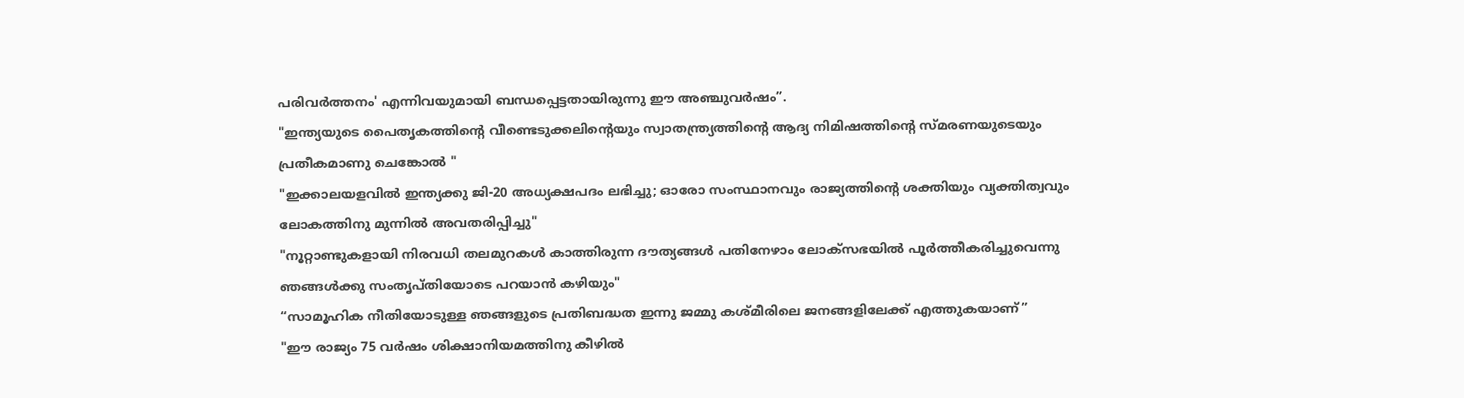പരിവർത്തനം' എന്നിവയുമായി ബന്ധപ്പെട്ടതായിരുന്നു ഈ അഞ്ചുവർഷം”.
"ഇന്ത്യയുടെ പൈതൃകത്തിന്റെ വീണ്ടെടുക്കലിന്റെയും സ്വാതന്ത്ര്യത്തിന്റെ ആദ്യ നിമിഷത്തിന്റെ സ്മരണയുടെയും പ്രതീകമാണു ചെങ്കോൽ "
"ഇക്കാലയളവിൽ ഇന്ത്യക്കു ജി-20 അധ്യക്ഷപദം ലഭിച്ചു; ഓരോ സംസ്ഥാനവും രാജ്യത്തിന്റെ ശക്തിയും വ്യക്തിത്വവും ലോകത്തിനു മുന്നിൽ അവതരിപ്പിച്ചു"
"നൂറ്റാണ്ടുകളായി നിരവധി തലമുറകൾ കാത്തിരുന്ന ദൗത്യങ്ങൾ പതിനേഴാം ലോക്‌സഭയിൽ പൂർത്തീകരിച്ചുവെന്നു ഞങ്ങൾക്കു സംതൃപ്തിയോടെ പറയാൻ കഴിയും"
“സാമൂഹിക നീതിയോടുള്ള ഞങ്ങളുടെ പ്രതിബദ്ധത ഇന്നു ജമ്മു കശ്മീരിലെ ജനങ്ങളിലേക്ക് എത്തുകയാണ്”
"ഈ രാജ്യം 75 വർഷം ശിക്ഷാനിയമത്തിനു കീഴിൽ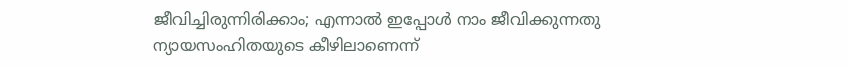ജീവിച്ചിരുന്നിരിക്കാം; എന്നാൽ ഇപ്പോൾ നാം ജീവിക്കുന്നതു ന്യായസംഹിതയുടെ കീഴിലാണെന്ന്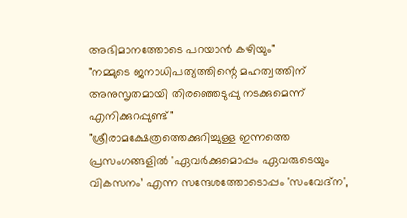അഭിമാനത്തോടെ പറയാൻ കഴിയും"
"നമ്മുടെ ജനാധിപത്യത്തിന്റെ മഹത്വത്തിന് അനുസൃതമായി തിരഞ്ഞെടുപ്പു നടക്കുമെന്ന് എനിക്കുറപ്പുണ്ട്"
"ശ്രീരാമക്ഷേത്രത്തെക്കുറിച്ചുള്ള ഇന്നത്തെ പ്രസംഗങ്ങളിൽ 'ഏവർക്കുമൊപ്പം ഏവരുടെയും വികസനം’ എന്ന സന്ദേശത്തോടൊപ്പം 'സംവേദ്ന',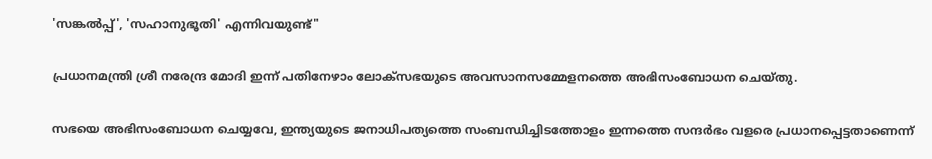'സങ്കൽപ്പ്', 'സഹാനുഭൂതി' എന്നിവയുണ്ട്"

പ്രധാനമന്ത്രി ശ്രീ നരേന്ദ്ര മോദി ഇന്ന് പതിനേഴാം ലോക്‌സഭയുടെ അവസാനസമ്മേളനത്തെ അഭിസംബോധന ചെയ്തു.

സഭയെ അഭിസംബോധന ചെയ്യവേ, ഇന്ത്യയുടെ ജനാധിപത്യത്തെ സംബന്ധിച്ചിടത്തോളം ഇന്നത്തെ സന്ദർഭം വളരെ പ്രധാനപ്പെട്ടതാണെന്ന്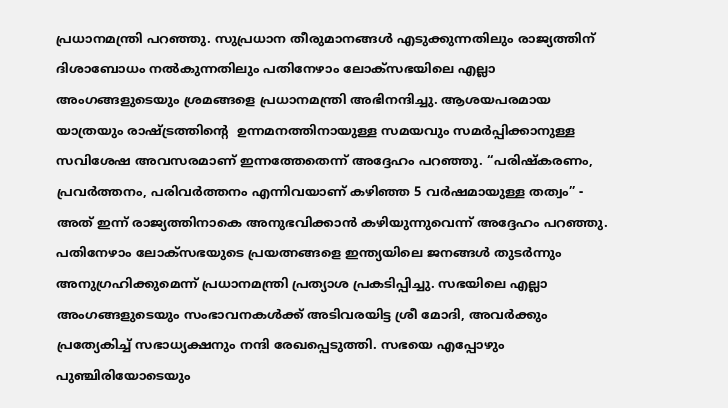പ്രധാനമന്ത്രി പറഞ്ഞു. സുപ്രധാന തീരുമാനങ്ങൾ എടുക്കുന്നതിലും രാജ്യത്തിന് ദിശാബോധം നൽകുന്നതിലും പതിനേഴാം ലോക്‌സഭയിലെ എല്ലാ അംഗങ്ങളുടെയും ശ്രമങ്ങളെ പ്രധാനമന്ത്രി അഭിനന്ദിച്ചു. ആശയപരമായ യാത്രയും രാഷ്ട്രത്തിന്റെ  ഉന്നമനത്തിനായുള്ള സമയവും സമർപ്പിക്കാനുള്ള സവിശേഷ അവസരമാണ് ഇന്നത്തേതെന്ന് അദ്ദേഹം പറഞ്ഞു. “പരിഷ്കരണം, പ്രവർത്തനം, പരിവർത്തനം എന്നിവയാണ് കഴിഞ്ഞ 5 വർഷമായുള്ള തത്വം” - അത് ഇന്ന് രാജ്യത്തിനാകെ അനുഭവിക്കാൻ കഴിയുന്നുവെന്ന് അദ്ദേഹം പറഞ്ഞു. പതിനേഴാം ലോക്‌സഭയുടെ പ്രയത്നങ്ങളെ ഇന്ത്യയിലെ ജനങ്ങൾ തുടർന്നും അനുഗ്രഹിക്കുമെന്ന് പ്രധാനമന്ത്രി പ്രത്യാശ പ്രകടിപ്പിച്ചു. സഭയിലെ എല്ലാ അംഗങ്ങളുടെയും സംഭാവനകൾക്ക് അടിവരയിട്ട ശ്രീ മോദി, അവർക്കും  പ്രത്യേകിച്ച് സഭാധ്യക്ഷനും നന്ദി രേഖപ്പെടുത്തി. സഭയെ എപ്പോഴും പുഞ്ചിരിയോടെയും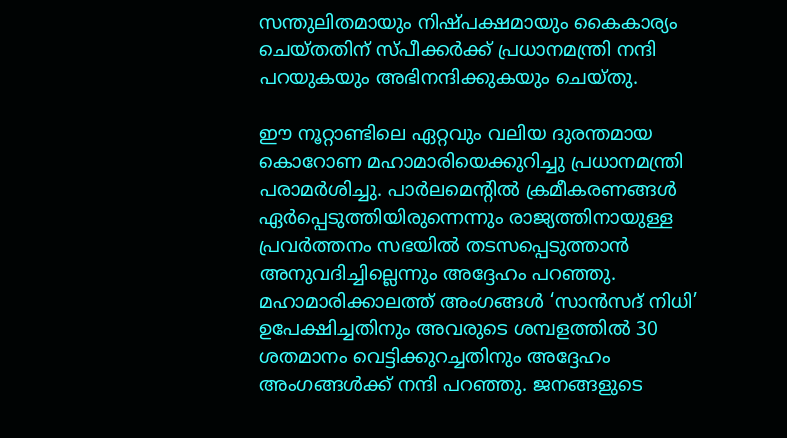സന്തുലിതമായും നിഷ്പക്ഷമായും കൈകാര്യം ചെയ്തതിന് സ്പീക്കർക്ക് പ്രധാനമന്ത്രി നന്ദി പറയുകയും അഭിനന്ദിക്കുകയും ചെയ്തു.

ഈ നൂറ്റാണ്ടിലെ ഏറ്റവും വലിയ ദുരന്തമായ കൊറോണ മഹാമാരിയെക്കുറിച്ചു പ്രധാനമന്ത്രി പരാമർശിച്ചു. പാർലമെന്റിൽ ക്രമീകരണങ്ങൾ ഏർപ്പെടുത്തിയിരുന്നെന്നും രാജ്യത്തിനായുള്ള പ്രവർത്തനം സഭയിൽ തടസപ്പെടുത്താൻ അനുവദിച്ചില്ലെന്നും അദ്ദേഹം പറഞ്ഞു. മഹാമാരിക്കാലത്ത് അംഗങ്ങൾ ‘സാൻസദ് നിധി’ ഉപേക്ഷിച്ചതിനും അവരുടെ ശമ്പളത്തിൽ 30 ശതമാനം വെട്ടിക്കുറച്ചതിനും അദ്ദേഹം അംഗങ്ങൾക്ക് നന്ദി പറഞ്ഞു. ജനങ്ങളുടെ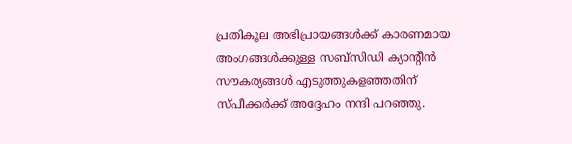പ്രതികൂല അഭിപ്രായങ്ങൾക്ക് കാരണമായ അംഗങ്ങൾക്കുള്ള സബ്‌സിഡി ക്യാന്റീൻ സൗകര്യങ്ങൾ എടുത്തുകളഞ്ഞതിന് സ്പീക്കർക്ക് അദ്ദേഹം നന്ദി പറഞ്ഞു.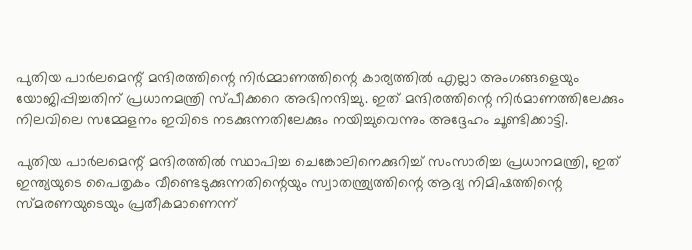പുതിയ പാർലമെന്റ് മന്ദിരത്തിന്റെ നിർമ്മാണത്തിന്റെ കാര്യത്തിൽ എല്ലാ അംഗങ്ങളെയും യോജിപ്പിച്ചതിന് പ്രധാനമന്ത്രി സ്പീക്കറെ അഭിനന്ദിച്ചു. ഇത് മന്ദിരത്തിന്റെ നിർമാണത്തിലേക്കും നിലവിലെ സമ്മേളനം ഇവിടെ നടക്കുന്നതിലേക്കും നയിച്ചുവെന്നും അദ്ദേഹം ചൂണ്ടിക്കാട്ടി.

പുതിയ പാർലമെന്റ് മന്ദിരത്തിൽ സ്ഥാപിച്ച ചെങ്കോലിനെക്കുറിച്ച് സംസാരിച്ച പ്രധാനമന്ത്രി, ഇത് ഇന്ത്യയുടെ പൈതൃകം വീണ്ടെടുക്കുന്നതിന്റെയും സ്വാതന്ത്ര്യത്തിന്റെ ആദ്യ നിമിഷത്തിന്റെ സ്മരണയുടെയും പ്രതീകമാണെന്ന്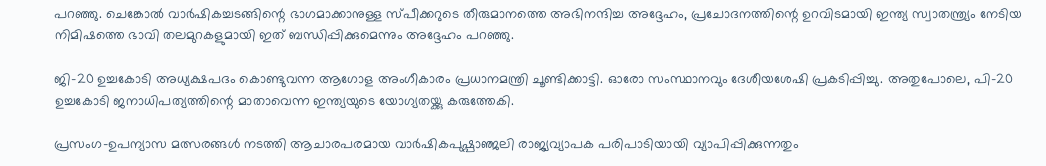പറഞ്ഞു. ചെങ്കോൽ വാർഷികച്ചടങ്ങിന്റെ ഭാഗമാക്കാനുള്ള സ്പീക്കറുടെ തീരുമാനത്തെ അഭിനന്ദിച്ച അദ്ദേഹം, പ്രചോദനത്തിന്റെ ഉറവിടമായി ഇന്ത്യ സ്വാതന്ത്ര്യം നേടിയ നിമിഷത്തെ ഭാവി തലമുറകളുമായി ഇത് ബന്ധിപ്പിക്കുമെന്നും അദ്ദേഹം പറഞ്ഞു.

ജി-20 ഉച്ചകോടി അധ്യക്ഷപദം കൊണ്ടുവന്ന ആഗോള അംഗീകാരം പ്രധാനമന്ത്രി ചൂണ്ടിക്കാട്ടി. ഓരോ സംസ്ഥാനവും ദേശീയശേഷി പ്രകടിപ്പിച്ചു. അതുപോലെ, പി-20 ഉച്ചകോടി ജനാധിപത്യത്തിന്റെ മാതാവെന്ന ഇന്ത്യയുടെ യോഗ്യതയ്ക്കു കരുത്തേകി.

പ്രസംഗ-ഉപന്യാസ മത്സരങ്ങൾ നടത്തി ആചാരപരമായ വാർഷികപുഷ്പാഞ്ജലി രാജ്യവ്യാപക പരിപാടിയായി വ്യാപിപ്പിക്കുന്നതും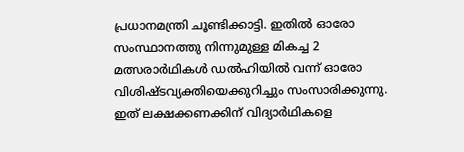പ്രധാനമന്ത്രി ചൂണ്ടിക്കാട്ടി. ഇതിൽ ഓരോ സംസ്ഥാനത്തു നിന്നുമുള്ള മികച്ച 2 മത്സരാർഥികൾ ഡൽഹിയിൽ വന്ന് ഓരോ വിശിഷ്ടവ്യക്തിയെക്കുറിച്ചും സംസാരിക്കുന്നു. ഇത് ലക്ഷക്കണക്കിന് വിദ്യാർഥികളെ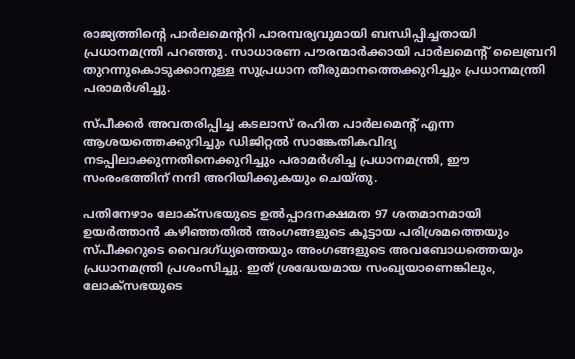രാജ്യത്തിന്റെ പാർലമെന്ററി പാരമ്പര്യവുമായി ബന്ധിപ്പിച്ചതായി പ്രധാനമന്ത്രി പറഞ്ഞു. സാധാരണ പൗരന്മാർക്കായി പാർലമെന്റ് ലൈബ്രറി തുറന്നുകൊടുക്കാനുള്ള സുപ്രധാന തീരുമാനത്തെക്കുറിച്ചും പ്രധാനമന്ത്രി പരാമർശിച്ചു.

സ്പീക്കർ അവതരിപ്പിച്ച കടലാസ് രഹിത പാർലമെന്റ് എന്ന ആശയത്തെക്കുറിച്ചും ഡിജിറ്റൽ സാങ്കേതികവിദ്യ നടപ്പിലാക്കുന്നതിനെക്കുറിച്ചും പരാമർശിച്ച പ്രധാനമന്ത്രി, ഈ സംരംഭത്തിന് നന്ദി അറിയിക്കുകയും ചെയ്തു.

പതിനേഴാം ലോക്‌സഭയുടെ ഉൽപ്പാദനക്ഷമത 97 ശതമാനമായി ഉയർത്താൻ കഴിഞ്ഞതിൽ അംഗങ്ങളുടെ കൂട്ടായ പരിശ്രമത്തെയും സ്പീക്കറുടെ വൈദഗ്ധ്യത്തെയും അംഗങ്ങളുടെ അവബോധത്തെയും പ്രധാനമന്ത്രി പ്രശംസിച്ചു. ഇത് ശ്രദ്ധേയമായ സംഖ്യയാണെങ്കിലും, ലോക്‌സഭയുടെ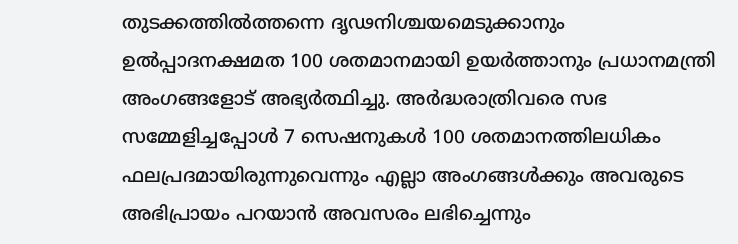തുടക്കത്തിൽത്തന്നെ ദൃഢനിശ്ചയമെടുക്കാനും ഉൽപ്പാദനക്ഷമത 100 ശതമാനമായി ഉയർത്താനും പ്രധാനമന്ത്രി അംഗങ്ങളോട് അഭ്യർത്ഥിച്ചു. അർദ്ധരാത്രിവരെ സഭ സമ്മേളിച്ചപ്പോൾ 7 സെഷനുകൾ 100 ശതമാനത്തിലധികം ഫലപ്രദമായിരുന്നുവെന്നും എല്ലാ അംഗങ്ങൾക്കും അവരുടെ അഭിപ്രായം പറയാൻ അവസരം ലഭിച്ചെന്നും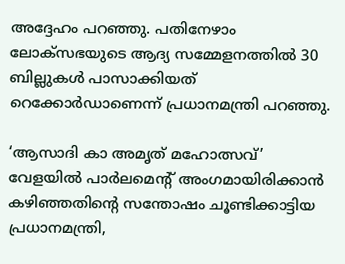അദ്ദേഹം പറഞ്ഞു. പതിനേഴാം ലോക്‌സഭയുടെ ആദ്യ സമ്മേളനത്തിൽ 30 ബില്ലുകൾ പാസാക്കിയത് റെക്കോർഡാണെന്ന് പ്രധാനമന്ത്രി പറഞ്ഞു.

‘ആസാദി കാ അമൃത് മഹോത്സവ്’ വേളയിൽ പാർലമെന്റ് അംഗമായിരിക്കാൻ കഴിഞ്ഞതിന്റെ സന്തോഷം ചൂണ്ടിക്കാട്ടിയ പ്രധാനമന്ത്രി,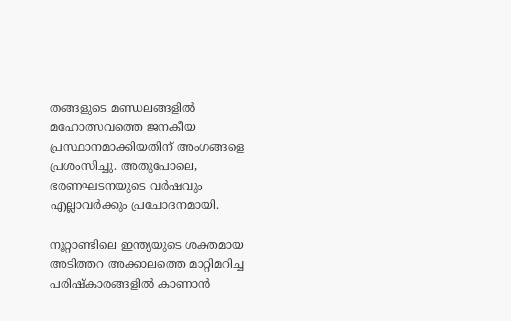തങ്ങളുടെ മണ്ഡലങ്ങളിൽ മഹോത്സവത്തെ ജനകീയ പ്രസ്ഥാനമാക്കിയതിന് അംഗങ്ങളെ പ്രശംസിച്ചു. അതുപോലെ, ഭരണഘടനയുടെ വർഷവും എല്ലാവർക്കും പ്രചോദനമായി.

നൂറ്റാണ്ടിലെ ഇന്ത്യയുടെ ശക്തമായ അടിത്തറ അക്കാലത്തെ മാറ്റിമറിച്ച പരിഷ്കാരങ്ങളിൽ കാണാൻ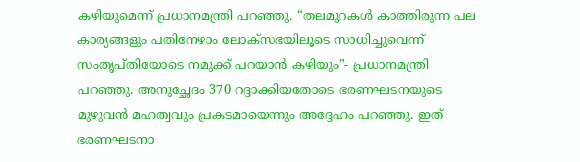കഴിയുമെന്ന് പ്രധാനമന്ത്രി പറഞ്ഞു. “തലമുറകൾ കാത്തിരുന്ന പല കാര്യങ്ങളും പതിനേഴാം ലോക്‌സഭയിലൂടെ സാധിച്ചുവെന്ന് സംതൃപ്തിയോടെ നമുക്ക് പറയാൻ കഴിയും”- പ്രധാനമന്ത്രി പറഞ്ഞു. അനുച്ഛേദം 370 റദ്ദാക്കിയതോടെ ഭരണഘടനയുടെ മുഴുവൻ മഹത്വവും പ്രകടമായെന്നും അദ്ദേഹം പറഞ്ഞു. ഇത് ഭരണഘടനാ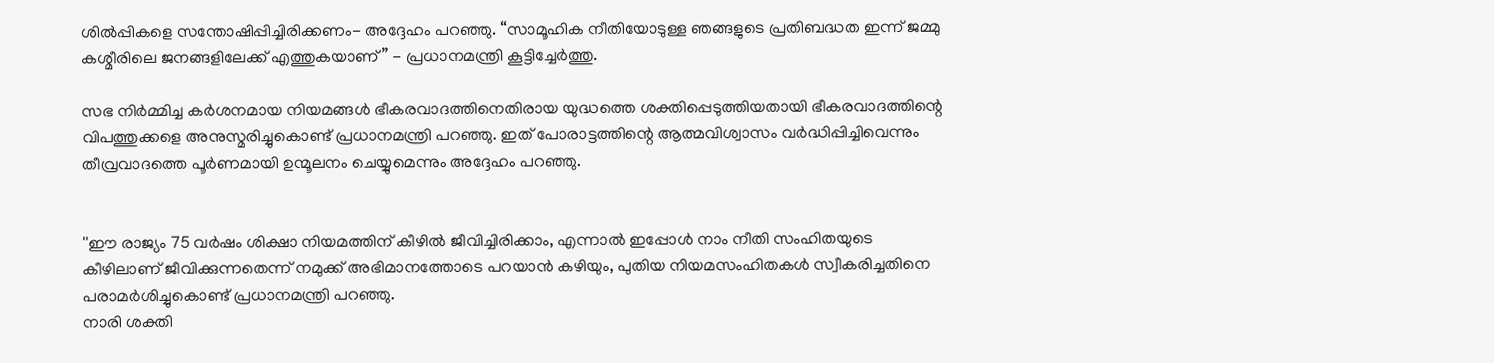ശിൽപ്പികളെ സന്തോഷിപ്പിച്ചിരിക്കണം- അദ്ദേഹം പറഞ്ഞു. “സാമൂഹിക നീതിയോടുള്ള ഞങ്ങളുടെ പ്രതിബദ്ധത ഇന്ന് ജമ്മു കശ്മീരിലെ ജനങ്ങളിലേക്ക് എത്തുകയാണ്” - പ്രധാനമന്ത്രി കൂട്ടിച്ചേർത്തു.

സഭ നിര്‍മ്മിച്ച കര്‍ശനമായ നിയമങ്ങള്‍ ഭീകരവാദത്തിനെതിരായ യുദ്ധത്തെ ശക്തിപ്പെടുത്തിയതായി ഭീകരവാദത്തിന്റെ വിപത്തുക്കളെ അനുസ്മരിച്ചുകൊണ്ട് പ്രധാനമന്ത്രി പറഞ്ഞു. ഇത് പോരാട്ടത്തിന്റെ ആത്മവിശ്വാസം വര്‍ദ്ധിപ്പിച്ചിവെന്നും തീവ്രവാദത്തെ പൂര്‍ണമായി ഉന്മൂലനം ചെയ്യുമെന്നും അദ്ദേഹം പറഞ്ഞു.


''ഈ രാജ്യം 75 വര്‍ഷം ശിക്ഷാ നിയമത്തിന് കീഴില്‍ ജീവിച്ചിരിക്കാം, എന്നാല്‍ ഇപ്പോള്‍ നാം നീതി സംഹിതയുടെ കീഴിലാണ് ജീവിക്കുന്നതെന്ന് നമുക്ക് അഭിമാനത്തോടെ പറയാന്‍ കഴിയും, പുതിയ നിയമസംഹിതകള്‍ സ്വീകരിച്ചതിനെ പരാമര്‍ശിച്ചുകൊണ്ട് പ്രധാനമന്ത്രി പറഞ്ഞു.
നാരി ശക്തി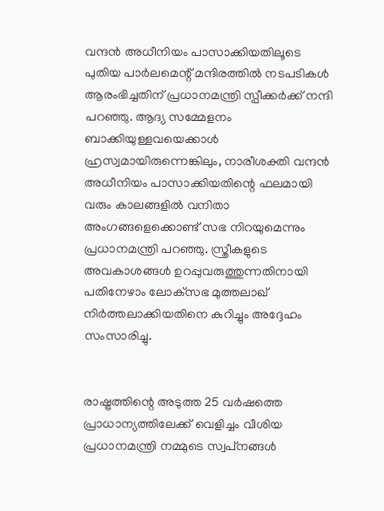വന്ദന്‍ അധീനിയം പാസാക്കിയതിലൂടെ പുതിയ പാര്‍ലമെന്റ് മന്ദിരത്തില്‍ നടപടികള്‍ ആരംഭിച്ചതിന് പ്രധാനമന്ത്രി സ്പീക്കര്‍ക്ക് നന്ദി പറഞ്ഞു. ആദ്യ സമ്മേളനം ബാക്കിയുള്ളവയെക്കാള്‍ ഹ്രസ്വമായിരുന്നെങ്കിലും, നാരീശക്തി വന്ദന്‍ അധീനിയം പാസാക്കിയതിന്റെ ഫലമായി വരും കാലങ്ങളില്‍ വനിതാ അംഗങ്ങളെക്കൊണ്ട് സഭ നിറയുമെന്നും പ്രധാനമന്ത്രി പറഞ്ഞു. സ്ത്രീകളുടെ അവകാശങ്ങള്‍ ഉറപ്പുവരുത്തുന്നതിനായി പതിനേഴാം ലോക്‌സഭ മുത്തലാഖ് നിര്‍ത്തലാക്കിയതിനെ കുറിച്ചും അദ്ദേഹം സംസാരിച്ചു.


രാഷ്ട്രത്തിന്റെ അടുത്ത 25 വര്‍ഷത്തെ പ്രാധാന്യത്തിലേക്ക് വെളിച്ചം വീശിയ പ്രധാനമന്ത്രി നമ്മുടെ സ്വപ്‌നങ്ങള്‍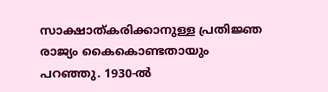സാക്ഷാത്കരിക്കാനുള്ള പ്രതിജ്ഞ രാജ്യം കൈകൊണ്ടതായും പറഞ്ഞു. 1930-ല്‍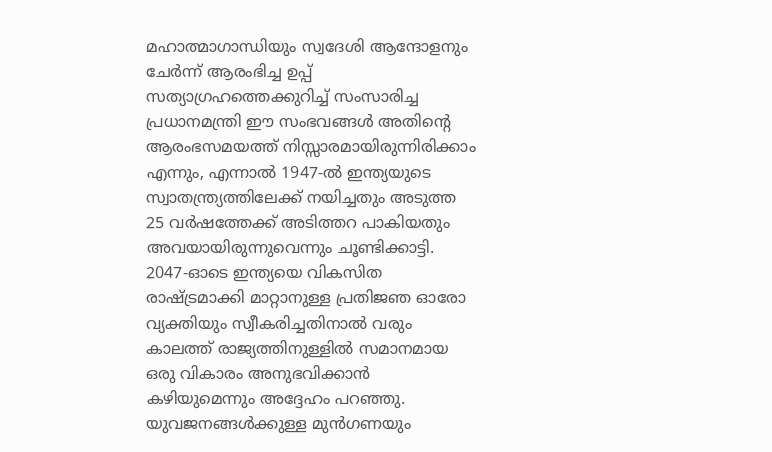മഹാത്മാഗാന്ധിയും സ്വദേശി ആന്ദോളനും ചേര്‍ന്ന് ആരംഭിച്ച ഉപ്പ് സത്യാഗ്രഹത്തെക്കുറിച്ച് സംസാരിച്ച പ്രധാനമന്ത്രി ഈ സംഭവങ്ങള്‍ അതിന്റെ ആരംഭസമയത്ത് നിസ്സാരമായിരുന്നിരിക്കാം എന്നും, എന്നാല്‍ 1947-ല്‍ ഇന്ത്യയുടെ സ്വാതന്ത്ര്യത്തിലേക്ക് നയിച്ചതും അടുത്ത 25 വര്‍ഷത്തേക്ക് അടിത്തറ പാകിയതും അവയായിരുന്നുവെന്നും ചൂണ്ടിക്കാട്ടി. 2047-ഓടെ ഇന്ത്യയെ വികസിത രാഷ്ട്രമാക്കി മാറ്റാനുള്ള പ്രതിജഞ ഓരോ വ്യക്തിയും സ്വീകരിച്ചതിനാല്‍ വരും കാലത്ത് രാജ്യത്തിനുള്ളില്‍ സമാനമായ ഒരു വികാരം അനുഭവിക്കാന്‍ കഴിയുമെന്നും അദ്ദേഹം പറഞ്ഞു.
യുവജനങ്ങള്‍ക്കുള്ള മുൻഗണയും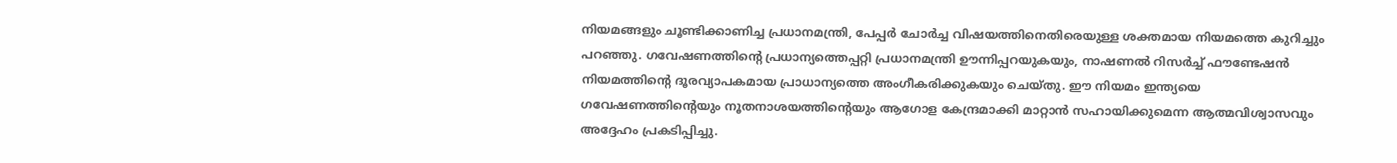നിയമങ്ങളും ചൂണ്ടിക്കാണിച്ച പ്രധാനമന്ത്രി, പേപ്പര്‍ ചോര്‍ച്ച വിഷയത്തിനെതിരെയുള്ള ശക്തമായ നിയമത്തെ കുറിച്ചും പറഞ്ഞു. ഗവേഷണത്തിന്റെ പ്രധാന്യത്തെപ്പറ്റി പ്രധാനമന്ത്രി ഊന്നിപ്പറയുകയും, നാഷണല്‍ റിസര്‍ച്ച് ഫൗണ്ടേഷന്‍ നിയമത്തിന്റെ ദൂരവ്യാപകമായ പ്രാധാന്യത്തെ അംഗീകരിക്കുകയും ചെയ്തു. ഈ നിയമം ഇന്ത്യയെ ഗവേഷണത്തിന്റെയും നൂതനാശയത്തിന്റെയും ആഗോള കേന്ദ്രമാക്കി മാറ്റാന്‍ സഹായിക്കുമെന്ന ആത്മവിശ്വാസവും അദ്ദേഹം പ്രകടിപ്പിച്ചു.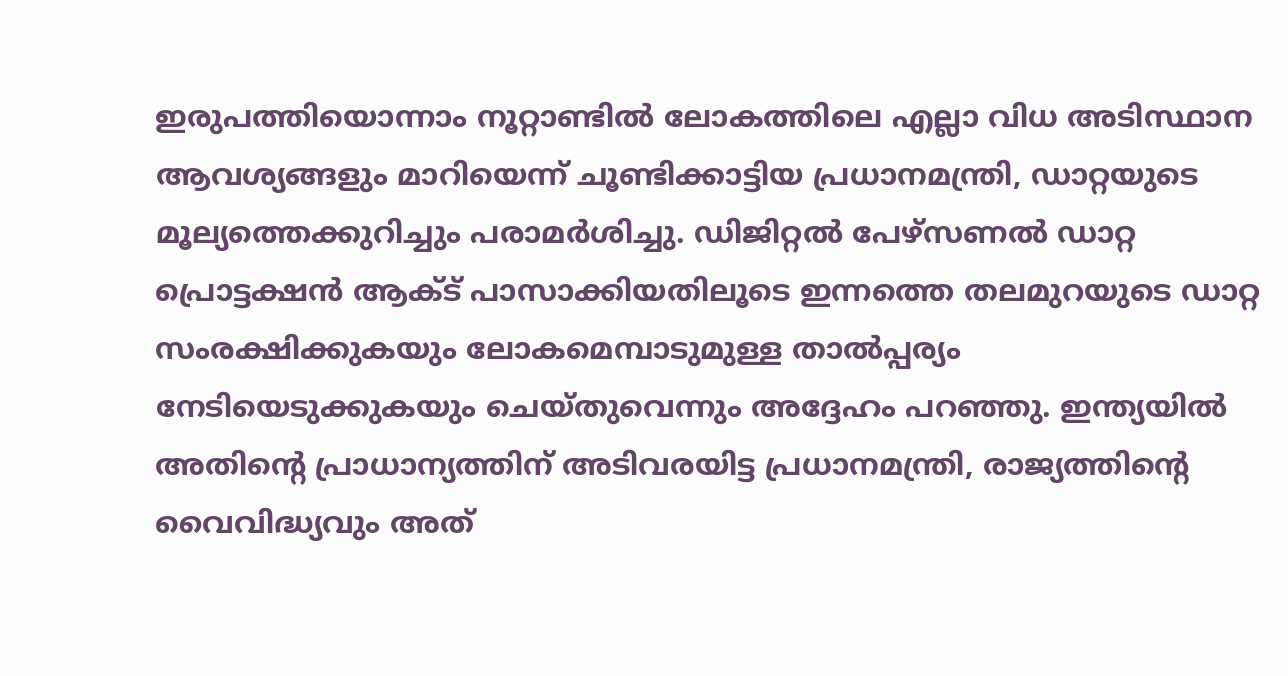ഇരുപത്തിയൊന്നാം നൂറ്റാണ്ടില്‍ ലോകത്തിലെ എല്ലാ വിധ അടിസ്ഥാന ആവശ്യങ്ങളും മാറിയെന്ന് ചൂണ്ടിക്കാട്ടിയ പ്രധാനമന്ത്രി, ഡാറ്റയുടെ മൂല്യത്തെക്കുറിച്ചും പരാമര്‍ശിച്ചു. ഡിജിറ്റല്‍ പേഴ്‌സണല്‍ ഡാറ്റ പ്രൊട്ടക്ഷന്‍ ആക്ട് പാസാക്കിയതിലൂടെ ഇന്നത്തെ തലമുറയുടെ ഡാറ്റ സംരക്ഷിക്കുകയും ലോകമെമ്പാടുമുള്ള താല്‍പ്പര്യം നേടിയെടുക്കുകയും ചെയ്തുവെന്നും അദ്ദേഹം പറഞ്ഞു. ഇന്ത്യയില്‍ അതിന്റെ പ്രാധാന്യത്തിന് അടിവരയിട്ട പ്രധാനമന്ത്രി, രാജ്യത്തിന്റെ വൈവിദ്ധ്യവും അത്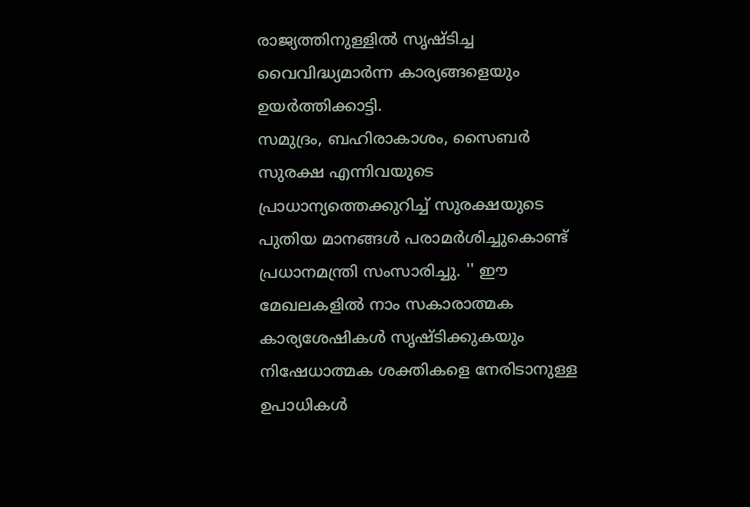രാജ്യത്തിനുള്ളില്‍ സൃഷ്ടിച്ച വൈവിദ്ധ്യമാര്‍ന്ന കാര്യങ്ങളെയും ഉയര്‍ത്തിക്കാട്ടി.
സമുദ്രം, ബഹിരാകാശം, സൈബര്‍ സുരക്ഷ എന്നിവയുടെ പ്രാധാന്യത്തെക്കുറിച്ച് സുരക്ഷയുടെ പുതിയ മാനങ്ങള്‍ പരാമര്‍ശിച്ചുകൊണ്ട് പ്രധാനമന്ത്രി സംസാരിച്ചു. '' ഈ മേഖലകളില്‍ നാം സകാരാത്മക കാര്യശേഷികള്‍ സൃഷ്ടിക്കുകയും നിഷേധാത്മക ശക്തികളെ നേരിടാനുള്ള ഉപാധികള്‍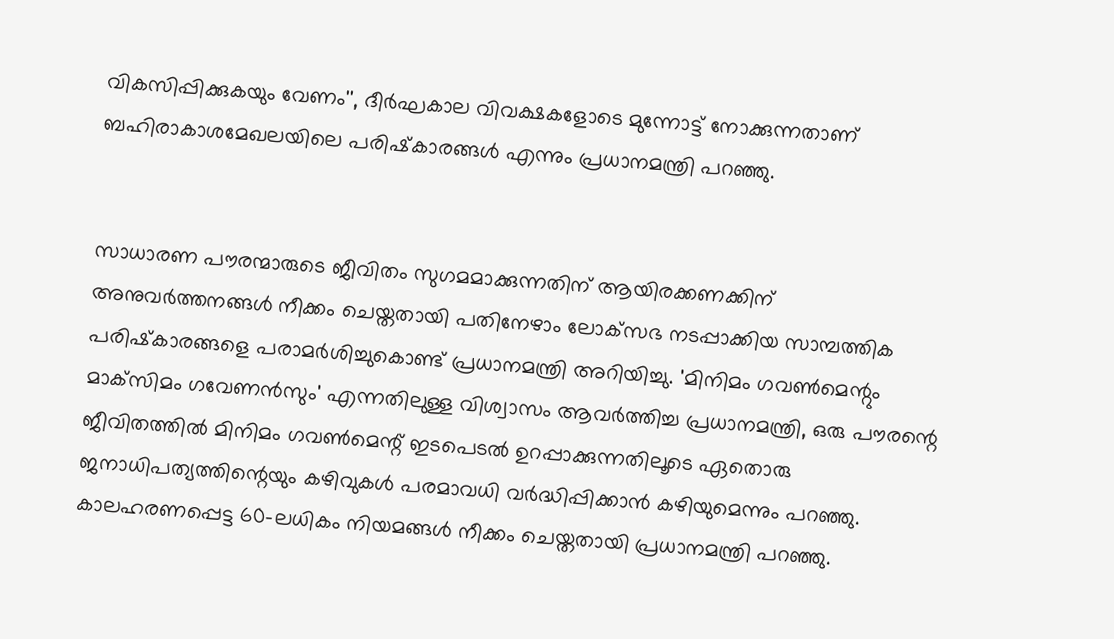വികസിപ്പിക്കുകയും വേണം'', ദീര്‍ഘകാല വിവക്ഷകളോടെ മുന്നോട്ട് നോക്കുന്നതാണ് ബഹിരാകാശമേഖലയിലെ പരിഷ്‌കാരങ്ങള്‍ എന്നും പ്രധാനമന്ത്രി പറഞ്ഞു.


സാധാരണ പൗരന്മാരുടെ ജീവിതം സുഗമമാക്കുന്നതിന് ആയിരക്കണക്കിന് അനുവര്‍ത്തനങ്ങള്‍ നീക്കം ചെയ്തതായി പതിനേഴാം ലോക്‌സഭ നടപ്പാക്കിയ സാമ്പത്തിക പരിഷ്‌കാരങ്ങളെ പരാമർശിച്ചുകൊണ്ട് പ്രധാനമന്ത്രി അറിയിച്ചു. 'മിനിമം ഗവണ്‍മെന്റും മാക്‌സിമം ഗവേണന്‍സും' എന്നതിലുള്ള വിശ്വാസം ആവര്‍ത്തിച്ച പ്രധാനമന്ത്രി, ഒരു പൗരന്റെ ജീവിതത്തില്‍ മിനിമം ഗവണ്‍മെന്റ് ഇടപെടല്‍ ഉറപ്പാക്കുന്നതിലൂടെ ഏതൊരു ജനാധിപത്യത്തിന്റെയും കഴിവുകള്‍ പരമാവധി വര്‍ദ്ധിപ്പിക്കാന്‍ കഴിയുമെന്നും പറഞ്ഞു.
കാലഹരണപ്പെട്ട 60-ലധികം നിയമങ്ങള്‍ നീക്കം ചെയ്തതായി പ്രധാനമന്ത്രി പറഞ്ഞു.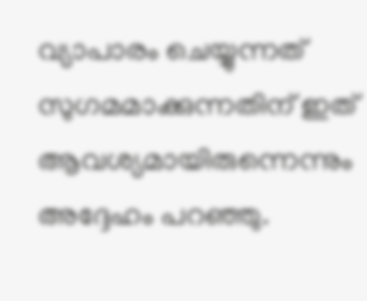വ്യാപാരം ചെയ്യുന്നത് സുഗമമാക്കുന്നതിന് ഇത് ആവശ്യമായിരുന്നെന്നും അദ്ദേഹം പറഞ്ഞു.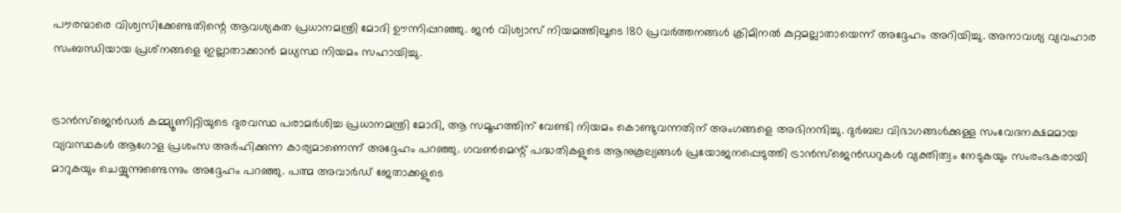പൗരന്മാരെ വിശ്വസിക്കേണ്ടതിന്റെ ആവശ്യകത പ്രധാനമന്ത്രി മോദി ഊന്നിപ്പറഞ്ഞു. ജന്‍ വിശ്വാസ് നിയമത്തിലൂടെ 180 പ്രവര്‍ത്തനങ്ങള്‍ ക്രിമിനല്‍ കുറ്റമല്ലാതായെന്ന് അദ്ദേഹം അറിയിച്ചു. അനാവശ്യ വ്യവഹാര സംബന്ധിയായ പ്രശ്‌നങ്ങളെ ഇല്ലാതാക്കാന്‍ മധ്യസ്ഥ നിയമം സഹായിച്ചു.


ട്രാന്‍സ്‌ജെന്‍ഡര്‍ കമ്മ്യൂണിറ്റിയുടെ ദുരവസ്ഥ പരാമര്‍ശിച്ച പ്രധാനമന്ത്രി മോദി, ആ സമൂഹത്തിന് വേണ്ടി നിയമം കൊണ്ടുവന്നതിന് അംഗങ്ങളെ അഭിനന്ദിച്ചു. ദുര്‍ബല വിഭാഗങ്ങള്‍ക്കുള്ള സംവേദനക്ഷമമായ വ്യവസ്ഥകള്‍ ആഗോള പ്രശംസ അര്‍ഹിക്കുന്ന കാര്യമാണെന്ന് അദ്ദേഹം പറഞ്ഞു. ഗവണ്‍മെന്റ് പദ്ധതികളുടെ ആനുകൂല്യങ്ങള്‍ പ്രയോജനപ്പെടുത്തി ട്രാന്‍സ്‌ജെന്‍ഡറുകള്‍ വ്യക്തിത്വം നേടുകയും സംരംഭകരായി മാറുകയും ചെയ്യുന്നുണ്ടെന്നും അദ്ദേഹം പറഞ്ഞു. പത്മ അവാര്‍ഡ് ജേതാക്കളുടെ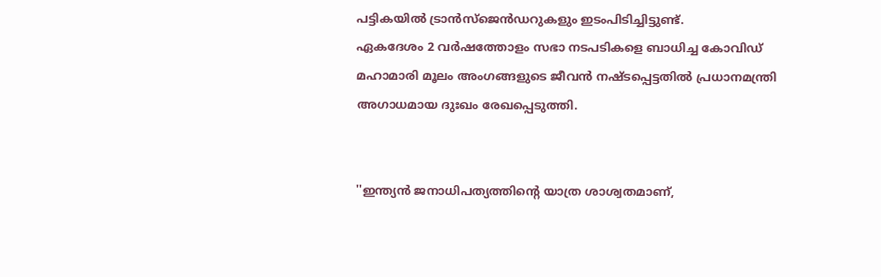പട്ടികയില്‍ ട്രാന്‍സ്‌ജെന്‍ഡറുകളും ഇടംപിടിച്ചിട്ടുണ്ട്.
ഏകദേശം 2 വര്‍ഷത്തോളം സഭാ നടപടികളെ ബാധിച്ച കോവിഡ് മഹാമാരി മൂലം അംഗങ്ങളുടെ ജീവന്‍ നഷ്ടപ്പെട്ടതില്‍ പ്രധാനമന്ത്രി അഗാധമായ ദുഃഖം രേഖപ്പെടുത്തി.


''ഇന്ത്യന്‍ ജനാധിപത്യത്തിന്റെ യാത്ര ശാശ്വതമാണ്,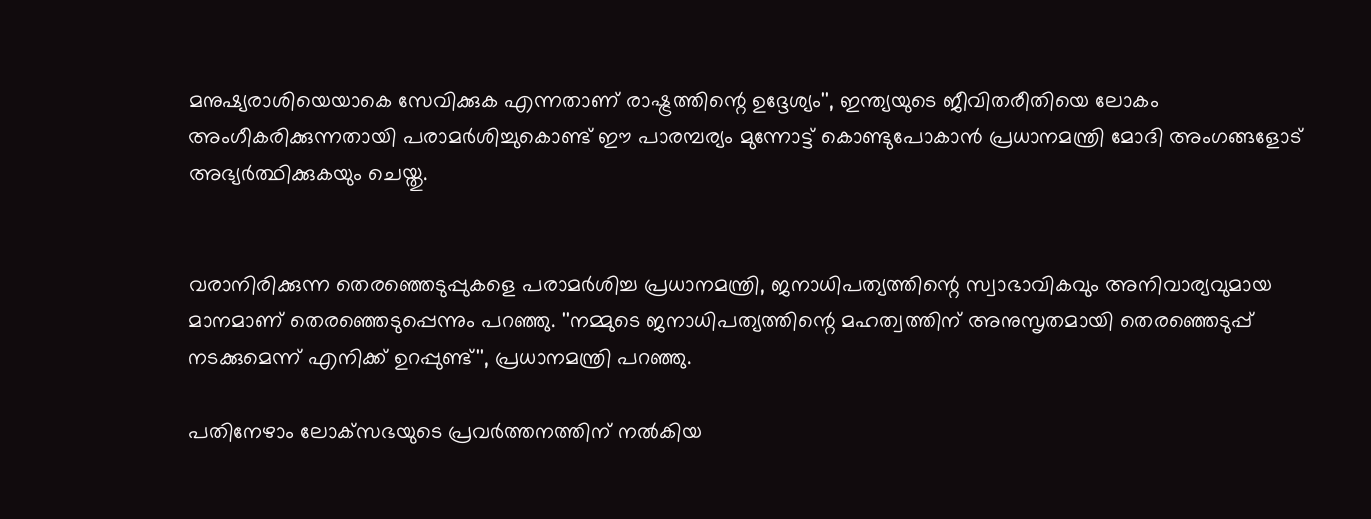മനുഷ്യരാശിയെയാകെ സേവിക്കുക എന്നതാണ് രാഷ്ട്രത്തിന്റെ ഉദ്ദേശ്യം'', ഇന്ത്യയുടെ ജീവിതരീതിയെ ലോകം അംഗീകരിക്കുന്നതായി പരാമര്‍ശിച്ചുകൊണ്ട് ഈ പാരമ്പര്യം മുന്നോട്ട് കൊണ്ടുപോകാന്‍ പ്രധാനമന്ത്രി മോദി അംഗങ്ങളോട് അഭ്യര്‍ത്ഥിക്കുകയും ചെയ്തു.


വരാനിരിക്കുന്ന തെരഞ്ഞെടുപ്പുകളെ പരാമര്‍ശിച്ച പ്രധാനമന്ത്രി, ജനാധിപത്യത്തിന്റെ സ്വാഭാവികവും അനിവാര്യവുമായ മാനമാണ് തെരഞ്ഞെടുപ്പെന്നും പറഞ്ഞു. ''നമ്മുടെ ജനാധിപത്യത്തിന്റെ മഹത്വത്തിന് അനുസൃതമായി തെരഞ്ഞെടുപ്പ് നടക്കുമെന്ന് എനിക്ക് ഉറപ്പുണ്ട്'', പ്രധാനമന്ത്രി പറഞ്ഞു.

പതിനേഴാം ലോക്‌സഭയുടെ പ്രവര്‍ത്തനത്തിന് നല്‍കിയ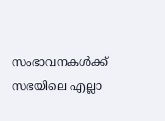സംഭാവനകള്‍ക്ക് സഭയിലെ എല്ലാ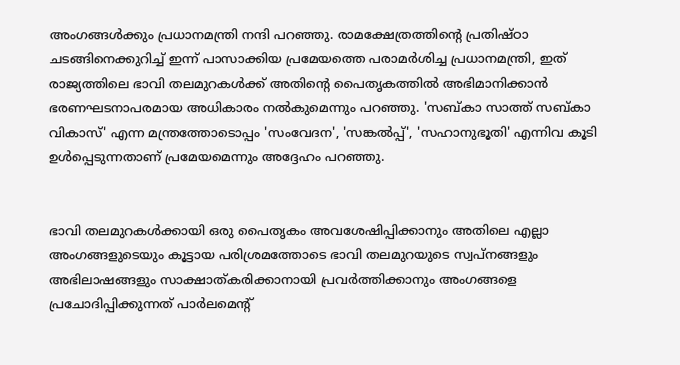അംഗങ്ങള്‍ക്കും പ്രധാനമന്ത്രി നന്ദി പറഞ്ഞു. രാമക്ഷേത്രത്തിന്റെ പ്രതിഷ്ഠാ ചടങ്ങിനെക്കുറിച്ച് ഇന്ന് പാസാക്കിയ പ്രമേയത്തെ പരാമര്‍ശിച്ച പ്രധാനമന്ത്രി, ഇത് രാജ്യത്തിലെ ഭാവി തലമുറകള്‍ക്ക് അതിന്റെ പൈതൃകത്തില്‍ അഭിമാനിക്കാന്‍ ഭരണഘടനാപരമായ അധികാരം നല്‍കുമെന്നും പറഞ്ഞു. 'സബ്കാ സാത്ത് സബ്കാ വികാസ്' എന്ന മന്ത്രത്തോടൊപ്പം 'സംവേദന', 'സങ്കല്‍പ്പ്', 'സഹാനുഭൂതി' എന്നിവ കൂടി ഉള്‍പ്പെടുന്നതാണ് പ്രമേയമെന്നും അദ്ദേഹം പറഞ്ഞു.


ഭാവി തലമുറകള്‍ക്കായി ഒരു പൈതൃകം അവശേഷിപ്പിക്കാനും അതിലെ എല്ലാ അംഗങ്ങളുടെയും കൂട്ടായ പരിശ്രമത്തോടെ ഭാവി തലമുറയുടെ സ്വപ്‌നങ്ങളും അഭിലാഷങ്ങളും സാക്ഷാത്കരിക്കാനായി പ്രവര്‍ത്തിക്കാനും അംഗങ്ങളെ പ്രചോദിപ്പിക്കുന്നത് പാര്‍ലമെന്റ്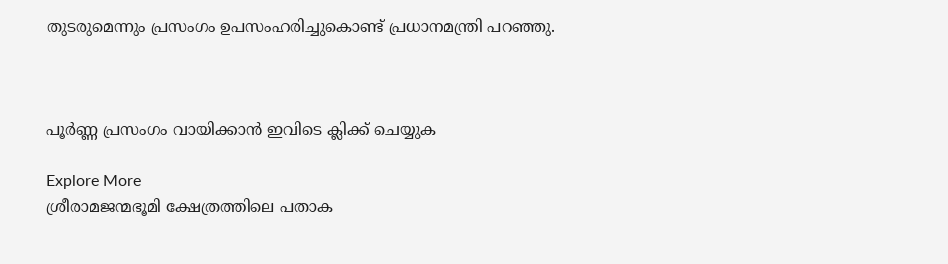തുടരുമെന്നും പ്രസംഗം ഉപസംഹരിച്ചുകൊണ്ട് പ്രധാനമന്ത്രി പറഞ്ഞു.



പൂർണ്ണ പ്രസംഗം വായിക്കാൻ ഇവിടെ ക്ലിക്ക് ചെയ്യുക

Explore More
ശ്രീരാമജന്മഭൂമി ക്ഷേത്രത്തിലെ പതാക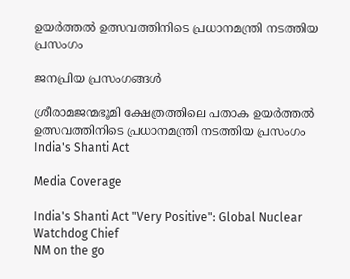ഉയർത്തൽ ഉത്സവത്തിനിടെ പ്രധാനമന്ത്രി നടത്തിയ പ്രസംഗം

ജനപ്രിയ പ്രസംഗങ്ങൾ

ശ്രീരാമജന്മഭൂമി ക്ഷേത്രത്തിലെ പതാക ഉയർത്തൽ ഉത്സവത്തിനിടെ പ്രധാനമന്ത്രി നടത്തിയ പ്രസംഗം
India's Shanti Act

Media Coverage

India's Shanti Act "Very Positive": Global Nuclear Watchdog Chief
NM on the go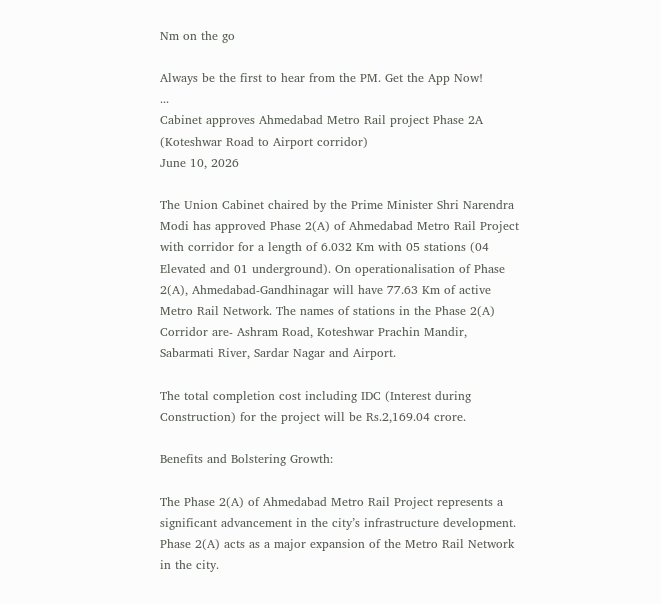Nm on the go

Always be the first to hear from the PM. Get the App Now!
...
Cabinet approves Ahmedabad Metro Rail project Phase 2A (Koteshwar Road to Airport corridor)
June 10, 2026

The Union Cabinet chaired by the Prime Minister Shri Narendra Modi has approved Phase 2(A) of Ahmedabad Metro Rail Project with corridor for a length of 6.032 Km with 05 stations (04 Elevated and 01 underground). On operationalisation of Phase 2(A), Ahmedabad-Gandhinagar will have 77.63 Km of active Metro Rail Network. The names of stations in the Phase 2(A) Corridor are- Ashram Road, Koteshwar Prachin Mandir, Sabarmati River, Sardar Nagar and Airport.

The total completion cost including IDC (Interest during Construction) for the project will be Rs.2,169.04 crore.

Benefits and Bolstering Growth:

The Phase 2(A) of Ahmedabad Metro Rail Project represents a significant advancement in the city’s infrastructure development. Phase 2(A) acts as a major expansion of the Metro Rail Network in the city.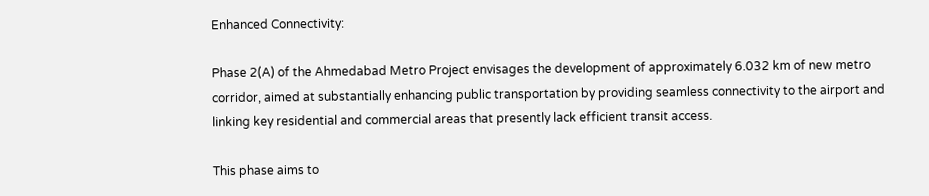Enhanced Connectivity:

Phase 2(A) of the Ahmedabad Metro Project envisages the development of approximately 6.032 km of new metro corridor, aimed at substantially enhancing public transportation by providing seamless connectivity to the airport and linking key residential and commercial areas that presently lack efficient transit access.

This phase aims to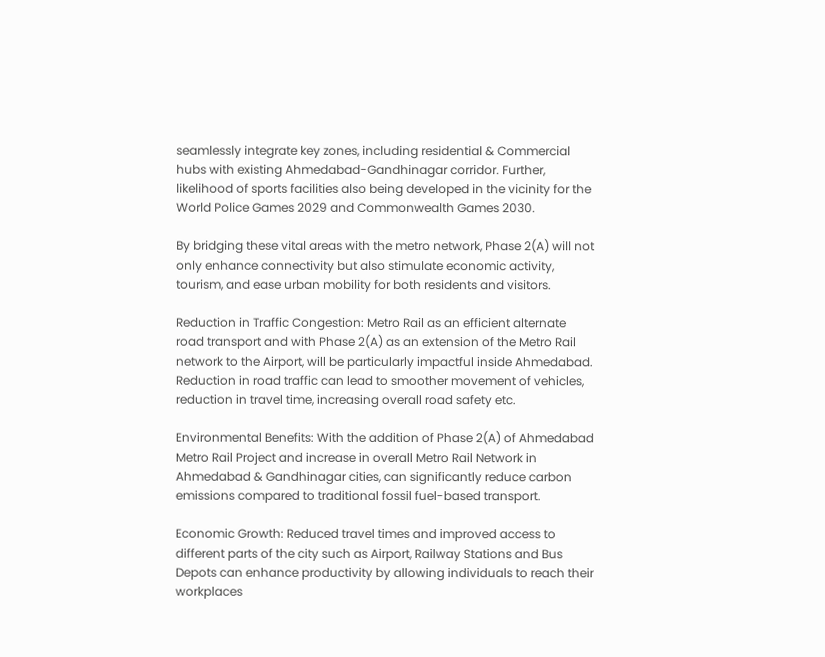seamlessly integrate key zones, including residential & Commercial hubs with existing Ahmedabad-Gandhinagar corridor. Further, likelihood of sports facilities also being developed in the vicinity for the World Police Games 2029 and Commonwealth Games 2030.

By bridging these vital areas with the metro network, Phase 2(A) will not only enhance connectivity but also stimulate economic activity, tourism, and ease urban mobility for both residents and visitors.

Reduction in Traffic Congestion: Metro Rail as an efficient alternate road transport and with Phase 2(A) as an extension of the Metro Rail network to the Airport, will be particularly impactful inside Ahmedabad. Reduction in road traffic can lead to smoother movement of vehicles, reduction in travel time, increasing overall road safety etc.

Environmental Benefits: With the addition of Phase 2(A) of Ahmedabad Metro Rail Project and increase in overall Metro Rail Network in Ahmedabad & Gandhinagar cities, can significantly reduce carbon emissions compared to traditional fossil fuel-based transport.

Economic Growth: Reduced travel times and improved access to different parts of the city such as Airport, Railway Stations and Bus Depots can enhance productivity by allowing individuals to reach their workplaces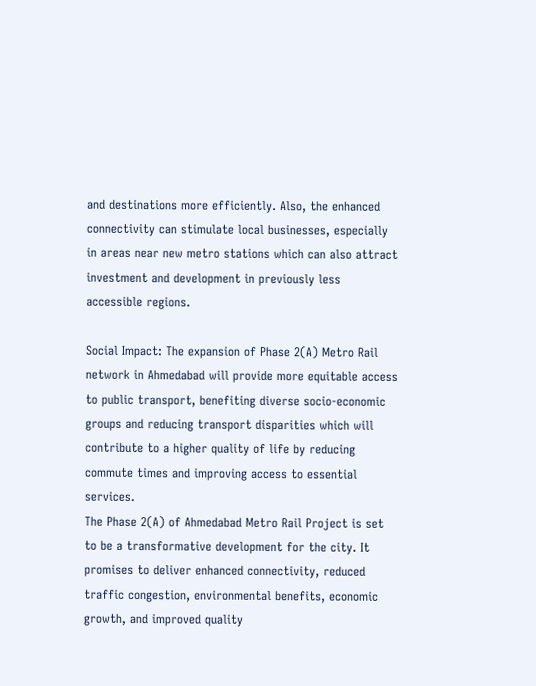and destinations more efficiently. Also, the enhanced connectivity can stimulate local businesses, especially in areas near new metro stations which can also attract investment and development in previously less accessible regions.

Social Impact: The expansion of Phase 2(A) Metro Rail network in Ahmedabad will provide more equitable access to public transport, benefiting diverse socio-economic groups and reducing transport disparities which will contribute to a higher quality of life by reducing commute times and improving access to essential services.
The Phase 2(A) of Ahmedabad Metro Rail Project is set to be a transformative development for the city. It promises to deliver enhanced connectivity, reduced traffic congestion, environmental benefits, economic growth, and improved quality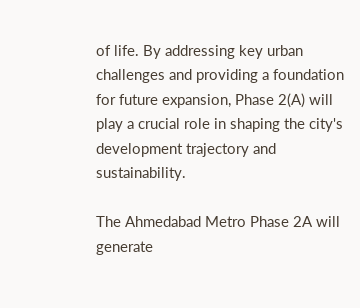of life. By addressing key urban challenges and providing a foundation for future expansion, Phase 2(A) will play a crucial role in shaping the city's development trajectory and sustainability.

The Ahmedabad Metro Phase 2A will generate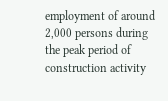employment of around 2,000 persons during the peak period of construction activity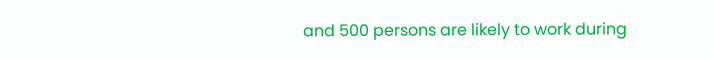and 500 persons are likely to work during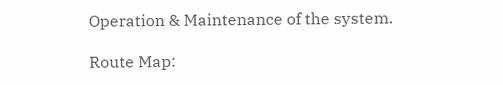Operation & Maintenance of the system.

Route Map: